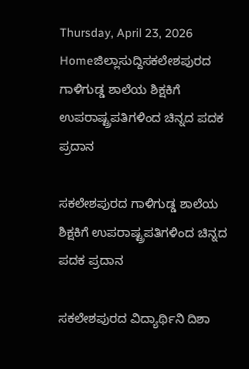Thursday, April 23, 2026
Homeಜಿಲ್ಲಾಸುದ್ದಿಸಕಲೇಶಪುರದ ಗಾಳಿಗುಡ್ಡ ಶಾಲೆಯ ಶಿಕ್ಷಕಿಗೆ ಉಪರಾಷ್ಟ್ರಪತಿಗಳಿಂದ ಚಿನ್ನದ ಪದಕ ಪ್ರದಾನ

ಸಕಲೇಶಪುರದ ಗಾಳಿಗುಡ್ಡ ಶಾಲೆಯ ಶಿಕ್ಷಕಿಗೆ ಉಪರಾಷ್ಟ್ರಪತಿಗಳಿಂದ ಚಿನ್ನದ ಪದಕ ಪ್ರದಾನ

ಸಕಲೇಶಪುರದ ವಿದ್ಯಾರ್ಥಿನಿ ದಿಶಾ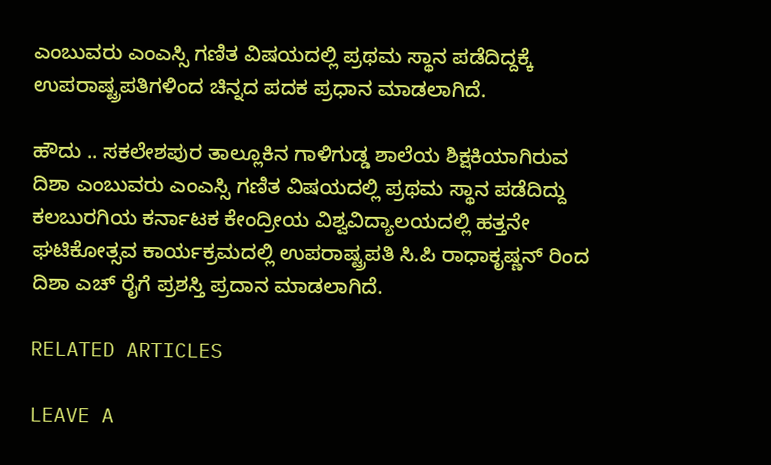ಎಂಬುವರು ಎಂಎಸ್ಸಿ ಗಣಿತ ವಿಷಯದಲ್ಲಿ ಪ್ರಥಮ ಸ್ಥಾನ ಪಡೆದಿದ್ದಕ್ಕೆ ಉಪರಾಷ್ಟ್ರಪತಿಗಳಿಂದ ಚಿನ್ನದ ಪದಕ ಪ್ರಧಾನ ಮಾಡಲಾಗಿದೆ.

ಹೌದು .. ಸಕಲೇಶಪುರ ತಾಲ್ಲೂಕಿನ ಗಾಳಿಗುಡ್ಡ ಶಾಲೆಯ ಶಿಕ್ಷಕಿಯಾಗಿರುವ ದಿಶಾ ಎಂಬುವರು ಎಂಎಸ್ಸಿ ಗಣಿತ ವಿಷಯದಲ್ಲಿ ಪ್ರಥಮ ಸ್ಥಾನ ಪಡೆದಿದ್ದು ಕಲಬುರಗಿಯ ಕರ್ನಾಟಕ ಕೇಂದ್ರೀಯ ವಿಶ್ವವಿದ್ಯಾಲಯದಲ್ಲಿ ಹತ್ತನೇ ಘಟಿಕೋತ್ಸವ ಕಾರ್ಯಕ್ರಮದಲ್ಲಿ ಉಪರಾಷ್ಟ್ರಪತಿ ಸಿ.ಪಿ ರಾಧಾಕೃಷ್ಣನ್ ರಿಂದ ದಿಶಾ ಎಚ್ ರೈಗೆ ಪ್ರಶಸ್ತಿ ಪ್ರದಾನ ಮಾಡಲಾಗಿದೆ.

RELATED ARTICLES

LEAVE A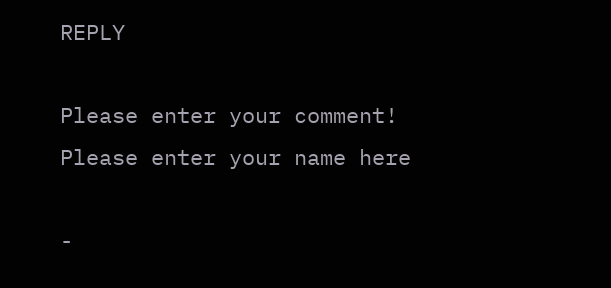REPLY

Please enter your comment!
Please enter your name here

-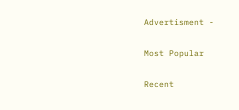Advertisment -

Most Popular

Recent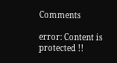Comments

error: Content is protected !!